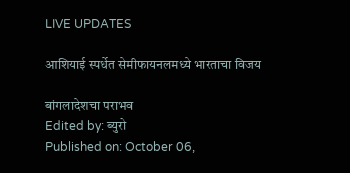LIVE UPDATES

आशियाई स्पर्धेत सेमीफायनलमध्ये भारताचा विजय

बांगलादेशचा पराभव
Edited by: ब्युरो
Published on: October 06,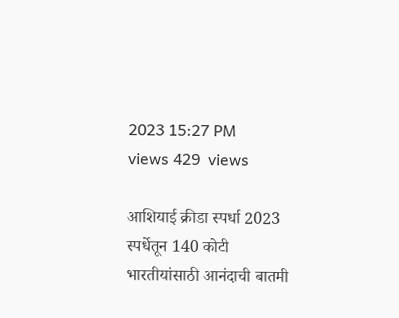2023 15:27 PM
views 429  views

आशियाई क्रीडा स्पर्धा 2023 स्पर्धेतून 140 कोटी भारतीयांसाठी आनंदाची बातमी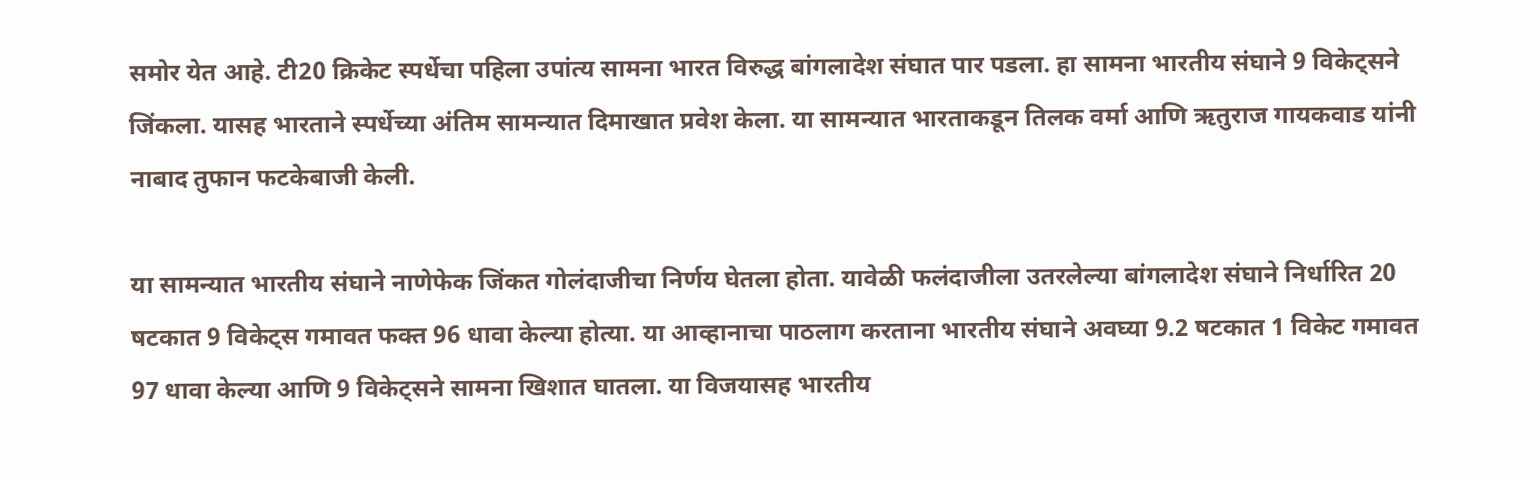समोर येत आहे. टी20 क्रिकेट स्पर्धेचा पहिला उपांत्य सामना भारत विरुद्ध बांगलादेश संघात पार पडला. हा सामना भारतीय संघाने 9 विकेट्सने जिंकला. यासह भारताने स्पर्धेच्या अंतिम सामन्यात दिमाखात प्रवेश केला. या सामन्यात भारताकडून तिलक वर्मा आणि ऋतुराज गायकवाड यांनी नाबाद तुफान फटकेबाजी केली.

या सामन्यात भारतीय संघाने नाणेफेक जिंकत गोलंदाजीचा निर्णय घेतला होता. यावेळी फलंदाजीला उतरलेल्या बांगलादेश संघाने निर्धारित 20 षटकात 9 विकेट्स गमावत फक्त 96 धावा केल्या होत्या. या आव्हानाचा पाठलाग करताना भारतीय संघाने अवघ्या 9.2 षटकात 1 विकेट गमावत 97 धावा केल्या आणि 9 विकेट्सने सामना खिशात घातला. या विजयासह भारतीय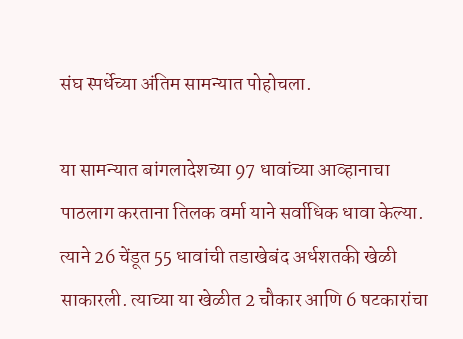संघ स्पर्धेच्या अंतिम सामन्यात पोहोचला.

या सामन्यात बांगलादेशच्या 97 धावांच्या आव्हानाचा पाठलाग करताना तिलक वर्मा याने सर्वाधिक धावा केल्या. त्याने 26 चेंडूत 55 धावांची तडाखेबंद अर्धशतकी खेळी साकारली. त्याच्या या खेळीत 2 चौकार आणि 6 षटकारांचा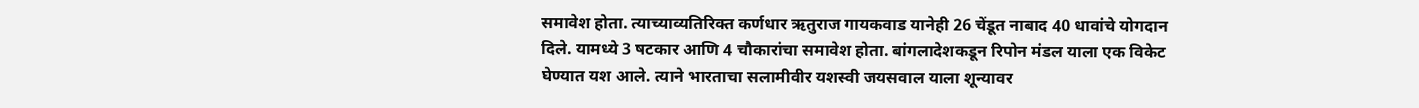समावेश होता. त्याच्याव्यतिरिक्त कर्णधार ऋतुराज गायकवाड यानेही 26 चेंडूत नाबाद 40 धावांचे योगदान दिले. यामध्ये 3 षटकार आणि 4 चौकारांचा समावेश होता. बांगलादेशकडून रिपोन मंडल याला एक विकेट घेण्यात यश आले. त्याने भारताचा सलामीवीर यशस्वी जयसवाल याला शून्यावर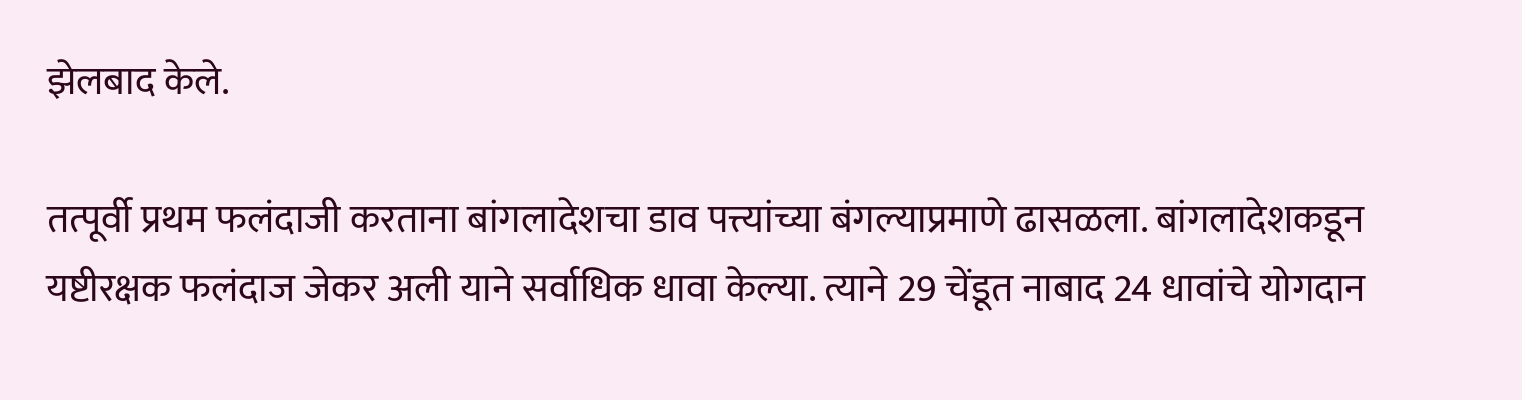झेलबाद केले.

तत्पूर्वी प्रथम फलंदाजी करताना बांगलादेशचा डाव पत्त्यांच्या बंगल्याप्रमाणे ढासळला. बांगलादेशकडून यष्टीरक्षक फलंदाज जेकर अली याने सर्वाधिक धावा केल्या. त्याने 29 चेंडूत नाबाद 24 धावांचे योगदान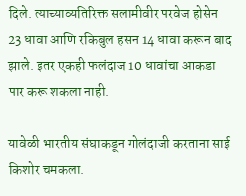दिले. त्याच्याव्यतिरिक्त सलामीवीर परवेज होसेन 23 धावा आणि रकिबुल हसन 14 धावा करून बाद झाले. इतर एकही फलंदाज 10 धावांचा आकडा पार करू शकला नाही.

यावेळी भारतीय संघाकडून गोलंदाजी करताना साई किशोर चमकला.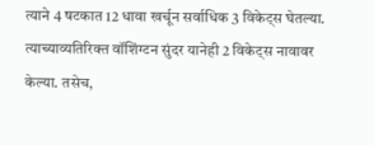त्याने 4 षटकात 12 धावा खर्चून सर्वाधिक 3 विकेट्स घेतल्या. त्याच्याव्यतिरिक्त वॉशिंग्टन सुंदर यानेही 2 विकेट्स नावावर केल्या. तसेच,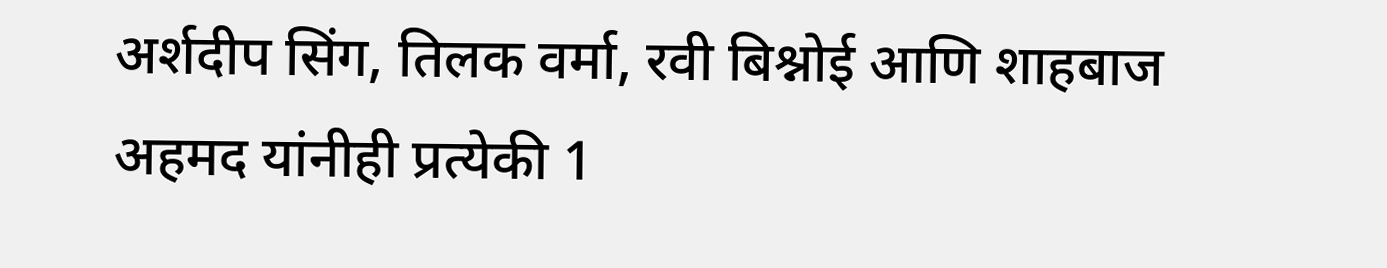अर्शदीप सिंग, तिलक वर्मा, रवी बिश्नोई आणि शाहबाज अहमद यांनीही प्रत्येकी 1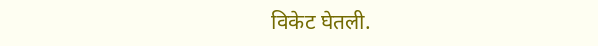विकेट घेतली.